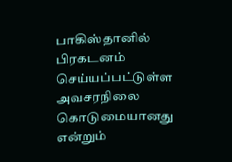பாகிஸ்தானில் பிரகடனம் செய்யப்பட்டுள்ள அவசரநிலை கொடுமையானது என்றும்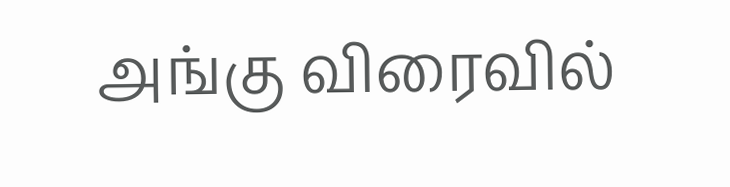அங்கு விரைவில்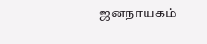ஜனநாயகம்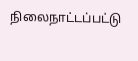நிலைநாட்டப்பட்டு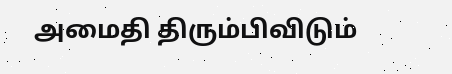அமைதி திரும்பிவிடும்